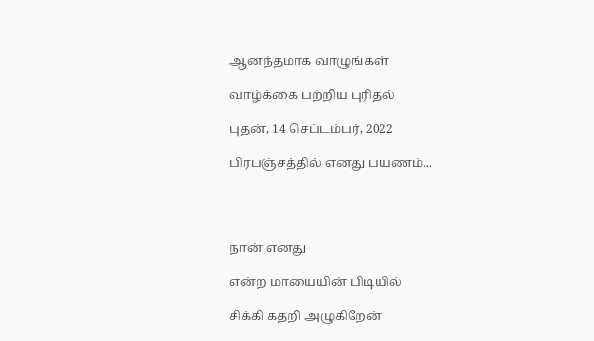ஆனந்தமாக வாழுங்கள்

வாழ்க்கை பற்றிய புரிதல்

புதன், 14 செப்டம்பர், 2022

பிரபஞ்சத்தில் எனது பயணம்...




நான் எனது

என்ற மாயையின் பிடியில்

சிக்கி கதறி அழுகிறேன்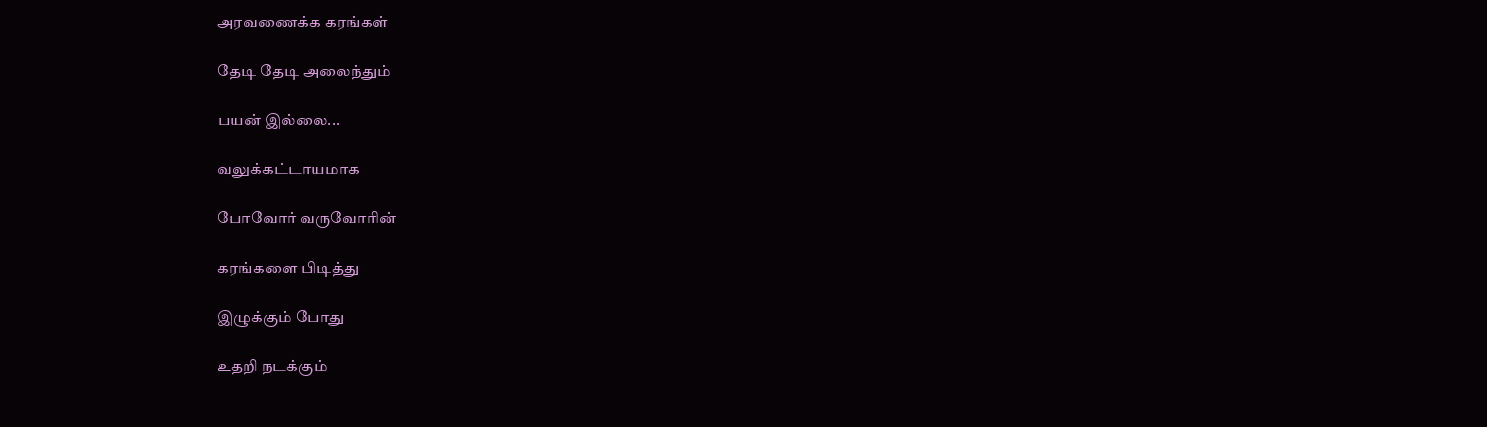அரவணைக்க கரங்கள்

தேடி தேடி அலைந்தும்

பயன் இல்லை...

வலுக்கட்டாயமாக

போவோர் வருவோரின்

கரங்களை பிடித்து

இழுக்கும் போது

உதறி நடக்கும்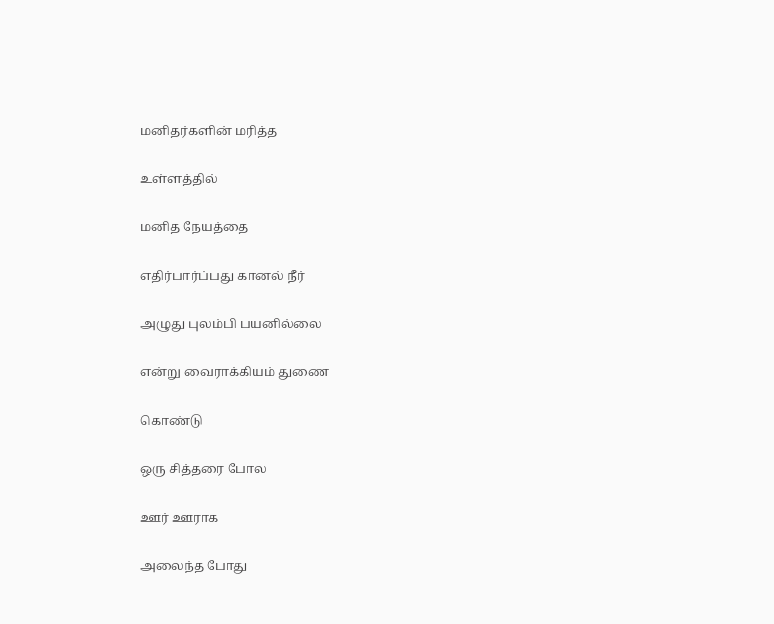மனிதர்களின் மரித்த

உள்ளத்தில்

மனித நேயத்தை

எதிர்பார்ப்பது கானல் நீர்

அழுது புலம்பி பயனில்லை

என்று வைராக்கியம் துணை

கொண்டு

ஒரு சித்தரை போல

ஊர் ஊராக

அலைந்த போது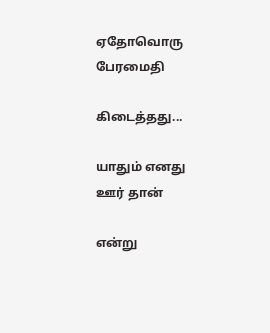ஏதோவொரு பேரமைதி

கிடைத்தது...

யாதும் எனது ஊர் தான்

என்று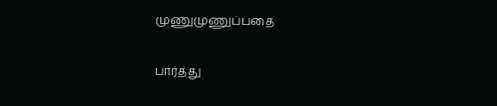முணுமுணுப்பதை

பார்த்து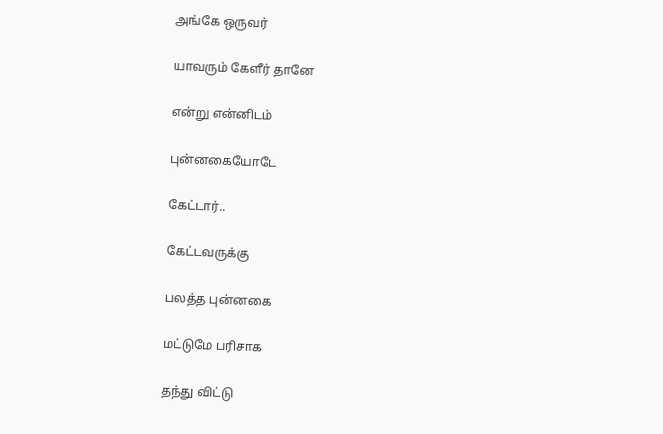அங்கே ஒருவர்

யாவரும் கேளீர் தானே

என்று என்னிடம்

புன்னகையோடே

கேட்டார்..

கேட்டவருக்கு

பலத்த புன்னகை

மட்டுமே பரிசாக

தந்து விட்டு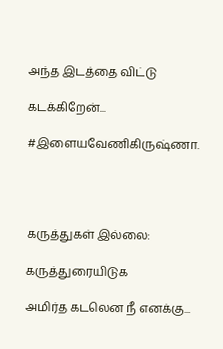அந்த இடத்தை விட்டு

கடக்கிறேன்...

#இளையவேணிகிருஷ்ணா.




கருத்துகள் இல்லை:

கருத்துரையிடுக

அமிர்த கடலென நீ எனக்கு...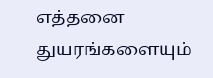எத்தனை துயரங்களையும்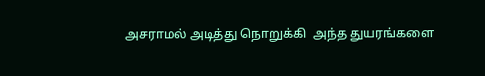அசராமல் அடித்து நொறுக்கி  அந்த துயரங்களை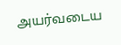அயர்வடைய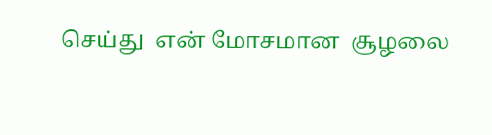செய்து  என் மோசமான  சூழலை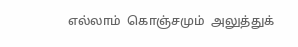எல்லாம்  கொஞ்சமும்  அலுத்துக்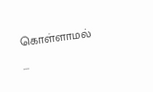கொள்ளாமல் ...